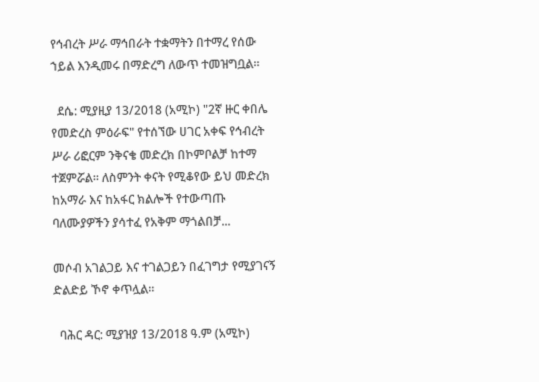የኅብረት ሥራ ማኅበራት ተቋማትን በተማረ የሰው ኀይል እንዲመሩ በማድረግ ለውጥ ተመዝግቧል።

  ደሴ: ሚያዚያ 13/2018 (አሚኮ) "2ኛ ዙር ቀበሌ የመድረስ ምዕራፍ" የተሰኘው ሀገር አቀፍ የኅብረት ሥራ ሪፎርም ንቅናቄ መድረክ በኮምቦልቻ ከተማ ተጀምሯል። ለስምንት ቀናት የሚቆየው ይህ መድረክ ከአማራ እና ከአፋር ክልሎች የተውጣጡ ባለሙያዎችን ያሳተፈ የአቅም ማጎልበቻ...

መሶብ አገልጋይ እና ተገልጋይን በፈገግታ የሚያገናኝ ድልድይ ኾኖ ቀጥሏል።

  ባሕር ዳር: ሚያዝያ 13/2018 ዓ.ም (አሚኮ)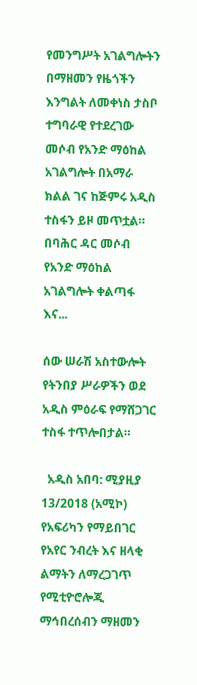የመንግሥት አገልግሎትን በማዘመን የዜጎችን እንግልት ለመቀነስ ታስቦ ተግባራዊ የተደረገው መሶብ የአንድ ማዕከል አገልግሎት በአማራ ክልል ገና ከጅምሩ አዲስ ተስፋን ይዞ መጥቷል። በባሕር ዳር መሶብ የአንድ ማዕከል አገልግሎት ቀልጣፋ እና...

ሰው ሠራሽ አስተውሎት የትንበያ ሥራዎችን ወደ አዲስ ምዕራፍ የማሸጋገር ተስፋ ተጥሎበታል።

  አዲስ አበባ: ሚያዚያ 13/2018 (አሚኮ) የአፍሪካን የማይበገር የአየር ንብረት እና ዘላቂ ልማትን ለማረጋገጥ የሚቲዮሮሎጂ ማኅበረሰብን ማዘመን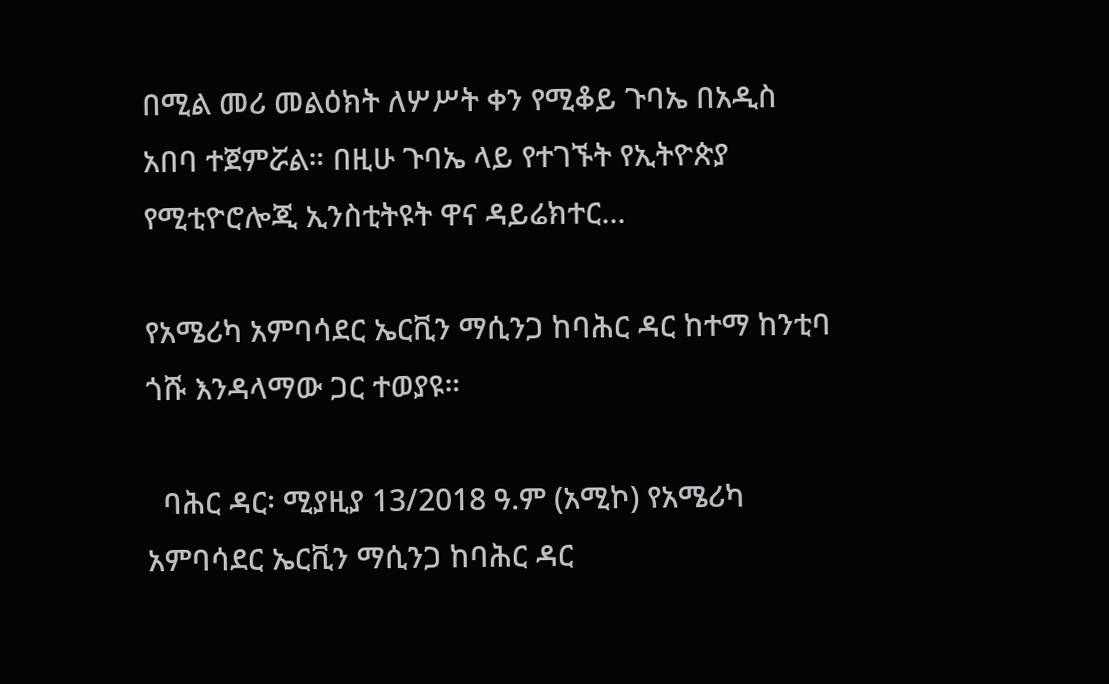በሚል መሪ መልዕክት ለሦሥት ቀን የሚቆይ ጉባኤ በአዲስ አበባ ተጀምሯል። በዚሁ ጉባኤ ላይ የተገኙት የኢትዮጵያ የሚቲዮሮሎጂ ኢንስቲትዩት ዋና ዳይሬክተር...

የአሜሪካ አምባሳደር ኤርቪን ማሲንጋ ከባሕር ዳር ከተማ ከንቲባ ጎሹ እንዳላማው ጋር ተወያዩ።

  ባሕር ዳር፡ ሚያዚያ 13/2018 ዓ.ም (አሚኮ) የአሜሪካ አምባሳደር ኤርቪን ማሲንጋ ከባሕር ዳር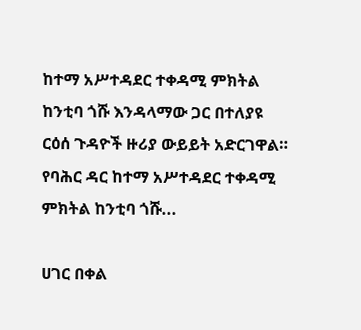ከተማ አሥተዳደር ተቀዳሚ ምክትል ከንቲባ ጎሹ እንዳላማው ጋር በተለያዩ ርዕሰ ጉዳዮች ዙሪያ ውይይት አድርገዋል። የባሕር ዳር ከተማ አሥተዳደር ተቀዳሚ ምክትል ከንቲባ ጎሹ...

ሀገር በቀል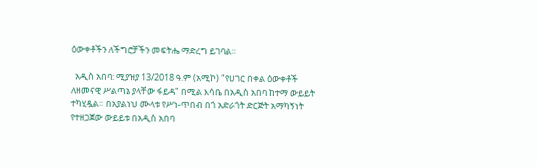ዕውቀቶችን ለችግሮቻችን መፍትሔ ማድረግ ይገባል።

  አዲስ አበባ: ሚያዝያ 13/2018 ዓ.ም (አሚኮ) "የሀገር በቀል ዕውቀቶች ለዘመናዊ ሥልጣኔ ያላቸው ፋይዳ" በሚል እሳቤ በአዲስ አበባ ከተማ ውይይት ተካሂዷል። በአያልነህ ሙላቱ የሥነ-ጥበብ በጎ አድራጎት ድርጅት አማካኝነት የተዘጋጀው ውይይቱ በአዲስ አበባ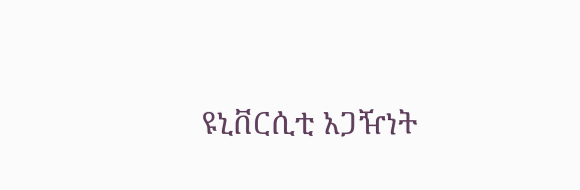ዩኒቨርሲቲ አጋዥነት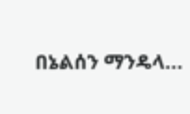በኔልሰን ማንዴላ...